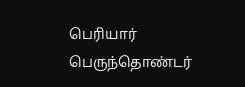பெரியார் பெருந்தொண்டர்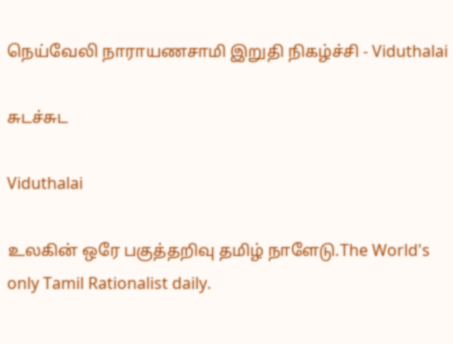நெய்வேலி நாராயணசாமி இறுதி நிகழ்ச்சி - Viduthalai

சுடச்சுட

Viduthalai

உலகின் ஒரே பகுத்தறிவு தமிழ் நாளேடு.The World's only Tamil Rationalist daily.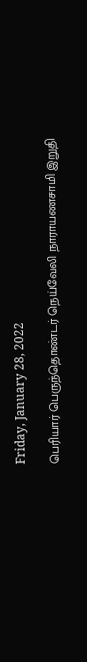Friday, January 28, 2022

பெரியார் பெருந்தொண்டர் நெய்வேலி நாராயணசாமி இறுதி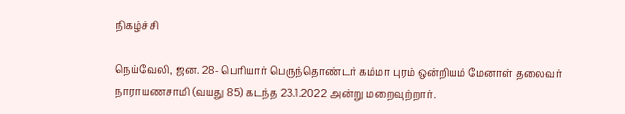நிகழ்ச்சி

நெய்வேலி, ஜன. 28- பெரியார் பெருந்தொண்டர் கம்மா புரம் ஒன்றியம் மேனாள் தலைவர் நாராயணசாமி (வயது 85) கடந்த 23.1.2022 அன்று மறைவுற்றார்.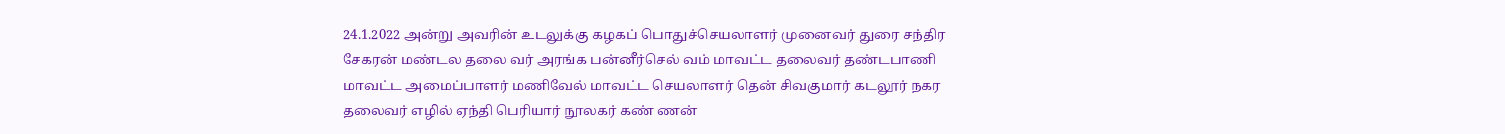24.1.2022 அன்று அவரின் உடலுக்கு கழகப் பொதுச்செயலாளர் முனைவர் துரை சந்திர சேகரன் மண்டல தலை வர் அரங்க பன்னீர்செல் வம் மாவட்ட தலைவர் தண்டபாணி மாவட்ட அமைப்பாளர் மணிவேல் மாவட்ட செயலாளர் தென் சிவகுமார் கடலூர் நகர தலைவர் எழில் ஏந்தி பெரியார் நூலகர் கண் ணன்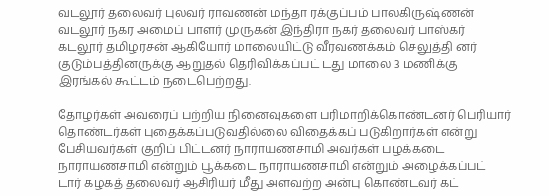வடலூர் தலைவர் புலவர் ராவணன் மந்தா ரக்குப்பம் பாலகிருஷ்ணன்  வடலூர் நகர அமைப் பாளர் முருகன் இந்திரா நகர் தலைவர் பாஸ்கர் கடலூர் தமிழரசன் ஆகியோர் மாலையிட்டு வீரவணக்கம் செலுத்தி னர் குடும்பத்தினருக்கு ஆறுதல் தெரிவிக்கப்பட் டது மாலை 3 மணிக்கு இரங்கல் கூட்டம் நடைபெற்றது.

தோழர்கள் அவரைப் பற்றிய நினைவுகளை பரிமாறிக்கொண்டனர் பெரியார் தொண்டர்கள் புதைக்கப்படுவதில்லை விதைக்கப் படுகிறார்கள் என்று பேசியவர்கள் குறிப் பிட்டனர் நாராயணசாமி அவர்கள் பழக்கடை நாராயணசாமி என்றும் பூக்கடை நாராயணசாமி என்றும் அழைக்கப்பட் டார் கழகத் தலைவர் ஆசிரியர் மீது அளவற்ற அன்பு கொண்டவர் கட்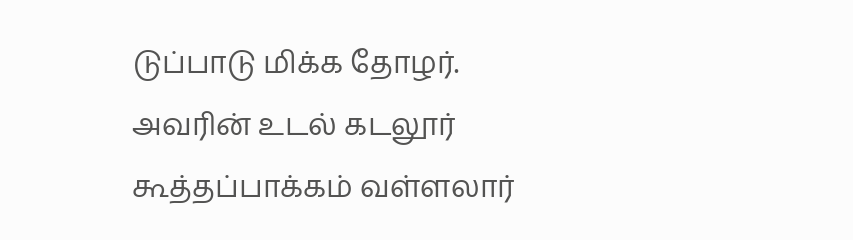டுப்பாடு மிக்க தோழர். அவரின் உடல் கடலூர் கூத்தப்பாக்கம் வள்ளலார்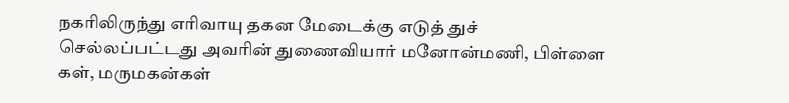நகரிலிருந்து எரிவாயு தகன மேடைக்கு எடுத் துச் செல்லப்பட்டது அவரின் துணைவியார் மனோன்மணி, பிள்ளை கள், மருமகன்கள்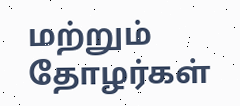மற்றும் தோழர்கள்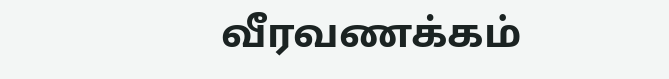வீரவணக்கம்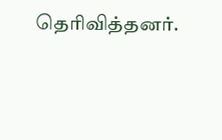தெரிவித்தனர்.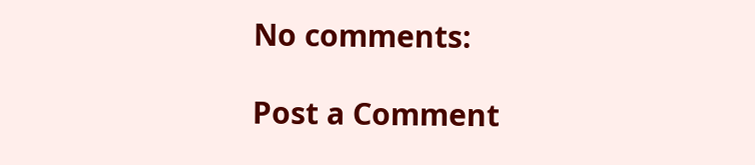No comments:

Post a Comment